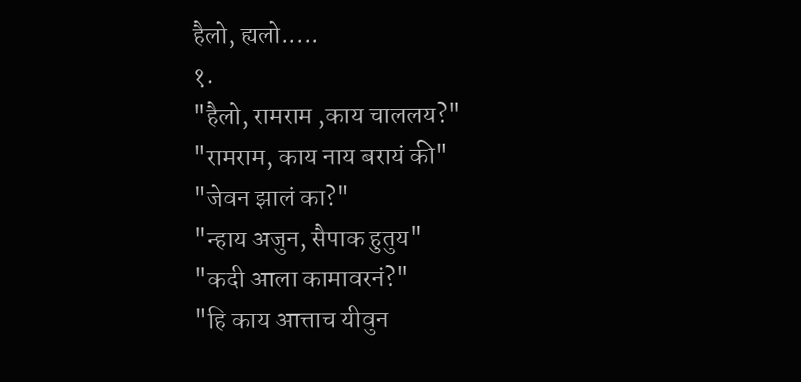हैलो, ह्यलो.....
१.
"हैलो, रामराम ,काय चाललय?"
"रामराम, काय नाय बरायं की"
"जेवन झालं का?"
"न्हाय अजुन, सैपाक हुतुय"
"कदी आला कामावरनं?"
"हि काय आत्ताच यीवुन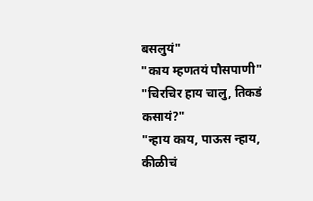बसलुयं"
"काय म्हणतयं पौसपाणी"
"चिरचिर हाय चालु, तिकडं कसायं?"
"न्हाय काय, पाऊस न्हाय, कीळीचं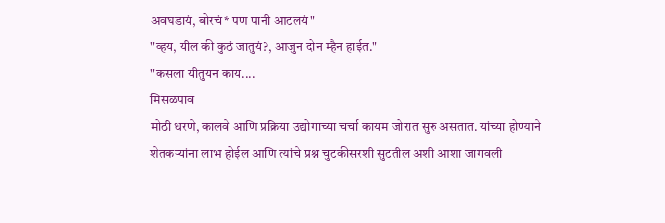अवघडायं, बोरचं* पण पानी आटलयं"
"व्हय, यील की कुठं जातुयं?, आजुन दोन म्हैन हाईत."
"कसला यीतुयन काय....
मिसळपाव
मोठी धरणे, कालवे आणि प्रक्रिया उद्योगाच्या चर्चा कायम जोरात सुरु असतात. यांच्या होण्याने शेतकऱ्यांना लाभ होईल आणि त्यांचे प्रश्न चुटकीसरशी सुटतील अशी आशा जागवली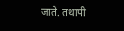जाते. तथापी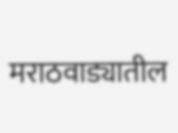मराठवाड्यातील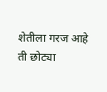शेतीला गरज आहे ती छोट्या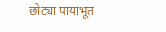छोट्या पायाभूत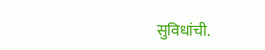सुविधांची.